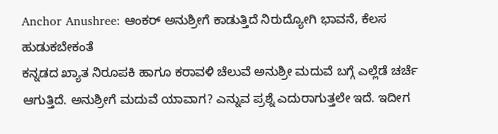Anchor Anushree: ಆಂಕರ್ ಅನುಶ್ರೀಗೆ ಕಾಡುತ್ತಿದೆ ನಿರುದ್ಯೋಗಿ ಭಾವನೆ, ಕೆಲಸ ಹುಡುಕಬೇಕಂತೆ
ಕನ್ನಡದ ಖ್ಯಾತ ನಿರೂಪಕಿ ಹಾಗೂ ಕರಾವಳಿ ಚೆಲುವೆ ಅನುಶ್ರೀ ಮದುವೆ ಬಗ್ಗೆ ಎಲ್ಲೆಡೆ ಚರ್ಚೆ ಆಗುತ್ತಿದೆ. ಅನುಶ್ರೀಗೆ ಮದುವೆ ಯಾವಾಗ? ಎನ್ನುವ ಪ್ರಶ್ನೆ ಎದುರಾಗುತ್ತಲೇ ಇದೆ. ಇದೀಗ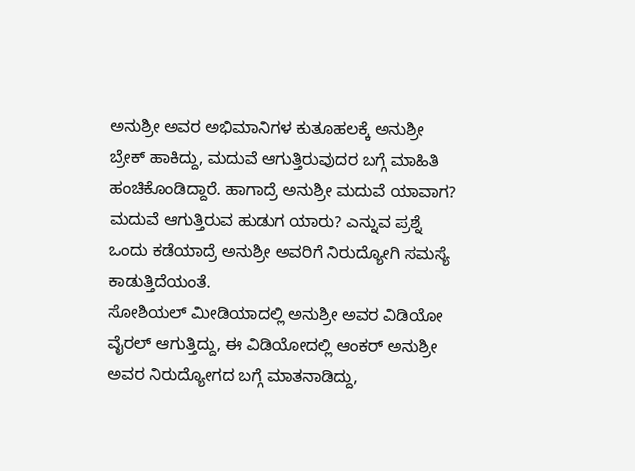ಅನುಶ್ರೀ ಅವರ ಅಭಿಮಾನಿಗಳ ಕುತೂಹಲಕ್ಕೆ ಅನುಶ್ರೀ ಬ್ರೇಕ್ ಹಾಕಿದ್ದು, ಮದುವೆ ಆಗುತ್ತಿರುವುದರ ಬಗ್ಗೆ ಮಾಹಿತಿ ಹಂಚಿಕೊಂಡಿದ್ದಾರೆ. ಹಾಗಾದ್ರೆ ಅನುಶ್ರೀ ಮದುವೆ ಯಾವಾಗ? ಮದುವೆ ಆಗುತ್ತಿರುವ ಹುಡುಗ ಯಾರು? ಎನ್ನುವ ಪ್ರಶ್ನೆ ಒಂದು ಕಡೆಯಾದ್ರೆ ಅನುಶ್ರೀ ಅವರಿಗೆ ನಿರುದ್ಯೋಗಿ ಸಮಸ್ಯೆ ಕಾಡುತ್ತಿದೆಯಂತೆ.
ಸೋಶಿಯಲ್ ಮೀಡಿಯಾದಲ್ಲಿ ಅನುಶ್ರೀ ಅವರ ವಿಡಿಯೋ ವೈರಲ್ ಆಗುತ್ತಿದ್ದು, ಈ ವಿಡಿಯೋದಲ್ಲಿ ಆಂಕರ್ ಅನುಶ್ರೀ ಅವರ ನಿರುದ್ಯೋಗದ ಬಗ್ಗೆ ಮಾತನಾಡಿದ್ದು,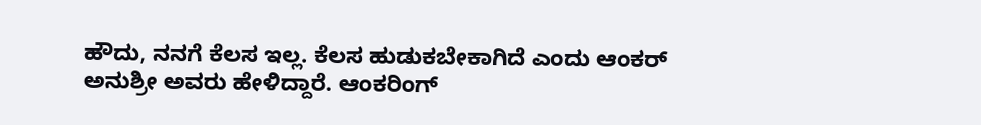ಹೌದು, ನನಗೆ ಕೆಲಸ ಇಲ್ಲ. ಕೆಲಸ ಹುಡುಕಬೇಕಾಗಿದೆ ಎಂದು ಆಂಕರ್ ಅನುಶ್ರೀ ಅವರು ಹೇಳಿದ್ದಾರೆ. ಆಂಕರಿಂಗ್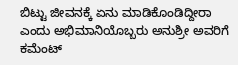ಬಿಟ್ಟು ಜೀವನಕ್ಕೆ ಏನು ಮಾಡಿಕೊಂಡಿದ್ದೀರಾ ಎಂದು ಅಭಿಮಾನಿಯೊಬ್ಬರು ಅನುಶ್ರೀ ಅವರಿಗೆ ಕಮೆಂಟ್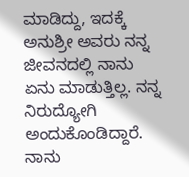ಮಾಡಿದ್ದು, ಇದಕ್ಕೆ ಅನುಶ್ರೀ ಅವರು ನನ್ನ ಜೀವನದಲ್ಲಿ ನಾನು ಏನು ಮಾಡುತ್ತಿಲ್ಲ. ನನ್ನ ನಿರುದ್ಯೋಗಿ ಅಂದುಕೊಂಡಿದ್ದಾರೆ. ನಾನು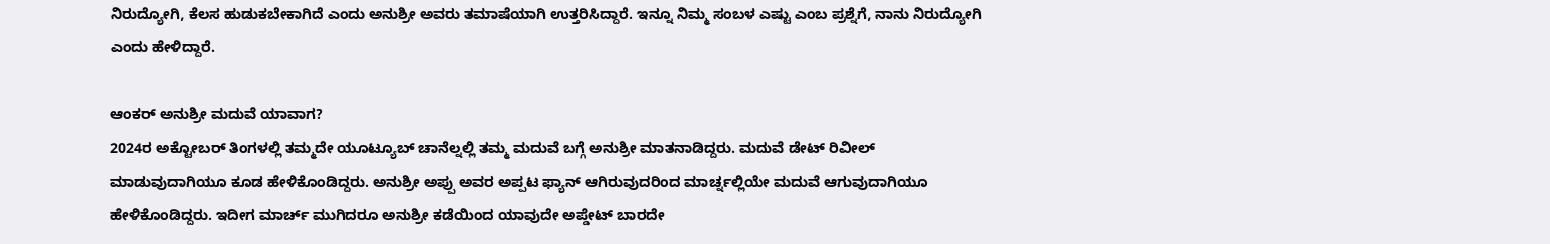ನಿರುದ್ಯೋಗಿ, ಕೆಲಸ ಹುಡುಕಬೇಕಾಗಿದೆ ಎಂದು ಅನುಶ್ರೀ ಅವರು ತಮಾಷೆಯಾಗಿ ಉತ್ತರಿಸಿದ್ದಾರೆ. ಇನ್ನೂ ನಿಮ್ಮ ಸಂಬಳ ಎಷ್ಟು ಎಂಬ ಪ್ರಶ್ನೆಗೆ, ನಾನು ನಿರುದ್ಯೋಗಿ ಎಂದು ಹೇಳಿದ್ದಾರೆ.

ಆಂಕರ್ ಅನುಶ್ರೀ ಮದುವೆ ಯಾವಾಗ?
2024ರ ಅಕ್ಟೋಬರ್ ತಿಂಗಳಲ್ಲಿ ತಮ್ಮದೇ ಯೂಟ್ಯೂಬ್ ಚಾನೆಲ್ನಲ್ಲಿ ತಮ್ಮ ಮದುವೆ ಬಗ್ಗೆ ಅನುಶ್ರೀ ಮಾತನಾಡಿದ್ದರು. ಮದುವೆ ಡೇಟ್ ರಿವೀಲ್ ಮಾಡುವುದಾಗಿಯೂ ಕೂಡ ಹೇಳಿಕೊಂಡಿದ್ದರು. ಅನುಶ್ರೀ ಅಪ್ಪು ಅವರ ಅಪ್ಪಟ ಫ್ಯಾನ್ ಆಗಿರುವುದರಿಂದ ಮಾರ್ಚ್ನಲ್ಲಿಯೇ ಮದುವೆ ಆಗುವುದಾಗಿಯೂ ಹೇಳಿಕೊಂಡಿದ್ದರು. ಇದೀಗ ಮಾರ್ಚ್ ಮುಗಿದರೂ ಅನುಶ್ರೀ ಕಡೆಯಿಂದ ಯಾವುದೇ ಅಪ್ಡೇಟ್ ಬಾರದೇ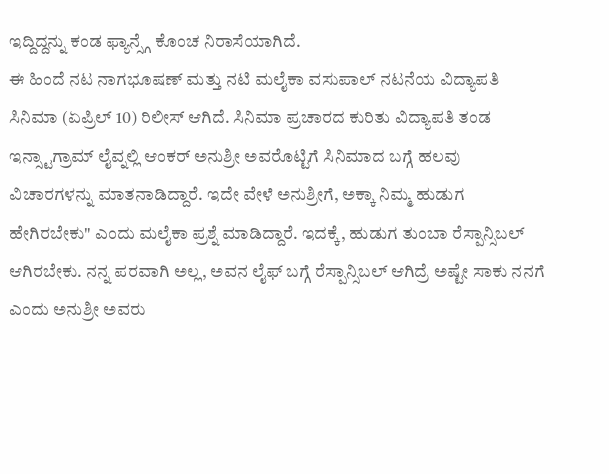ಇದ್ದಿದ್ದನ್ನು ಕಂಡ ಫ್ಯಾನ್ಸ್ಗೆ ಕೊಂಚ ನಿರಾಸೆಯಾಗಿದೆ.
ಈ ಹಿಂದೆ ನಟ ನಾಗಭೂಷಣ್ ಮತ್ತು ನಟಿ ಮಲೈಕಾ ವಸುಪಾಲ್ ನಟನೆಯ ವಿದ್ಯಾಪತಿ ಸಿನಿಮಾ (ಏಪ್ರಿಲ್ 10) ರಿಲೀಸ್ ಆಗಿದೆ. ಸಿನಿಮಾ ಪ್ರಚಾರದ ಕುರಿತು ವಿದ್ಯಾಪತಿ ತಂಡ ಇನ್ಸ್ಟಾಗ್ರಾಮ್ ಲೈವ್ನಲ್ಲಿ ಆಂಕರ್ ಅನುಶ್ರೀ ಅವರೊಟ್ಟಿಗೆ ಸಿನಿಮಾದ ಬಗ್ಗೆ ಹಲವು ವಿಚಾರಗಳನ್ನು ಮಾತನಾಡಿದ್ದಾರೆ. ಇದೇ ವೇಳೆ ಅನುಶ್ರೀಗೆ, ಅಕ್ಕಾ ನಿಮ್ಮ ಹುಡುಗ ಹೇಗಿರಬೇಕು" ಎಂದು ಮಲೈಕಾ ಪ್ರಶ್ನೆ ಮಾಡಿದ್ದಾರೆ. ಇದಕ್ಕೆ, ಹುಡುಗ ತುಂಬಾ ರೆಸ್ಪಾನ್ಸಿಬಲ್ ಆಗಿರಬೇಕು. ನನ್ನ ಪರವಾಗಿ ಅಲ್ಲ, ಅವನ ಲೈಫ್ ಬಗ್ಗೆ ರೆಸ್ಪಾನ್ಸಿಬಲ್ ಆಗಿದ್ರೆ ಅಷ್ಟೇ ಸಾಕು ನನಗೆ ಎಂದು ಅನುಶ್ರೀ ಅವರು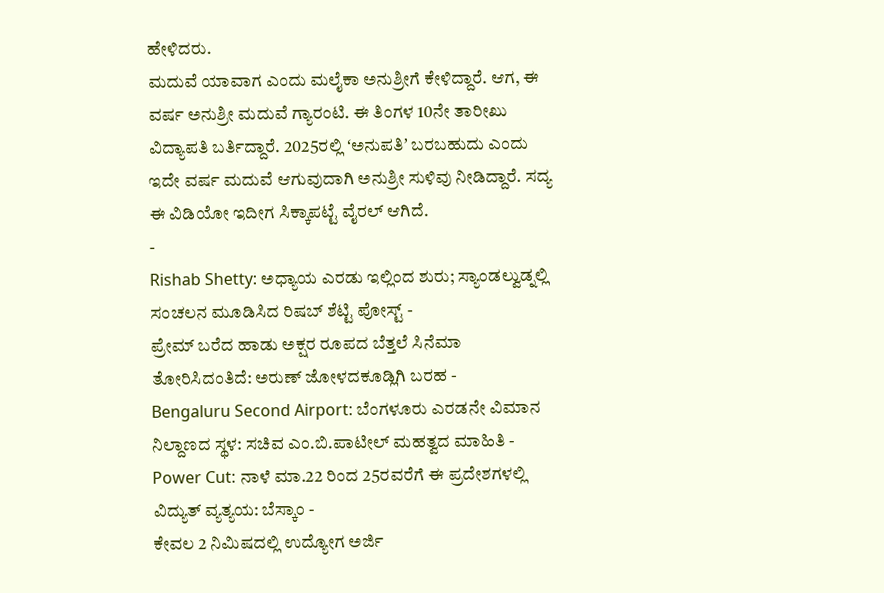ಹೇಳಿದರು.
ಮದುವೆ ಯಾವಾಗ ಎಂದು ಮಲೈಕಾ ಅನುಶ್ರೀಗೆ ಕೇಳಿದ್ದಾರೆ. ಆಗ, ಈ ವರ್ಷ ಅನುಶ್ರೀ ಮದುವೆ ಗ್ಯಾರಂಟಿ. ಈ ತಿಂಗಳ 10ನೇ ತಾರೀಖು ವಿದ್ಯಾಪತಿ ಬರ್ತಿದ್ದಾರೆ. 2025ರಲ್ಲಿ ʻಅನುಪತಿʼ ಬರಬಹುದು ಎಂದು ಇದೇ ವರ್ಷ ಮದುವೆ ಆಗುವುದಾಗಿ ಅನುಶ್ರೀ ಸುಳಿವು ನೀಡಿದ್ದಾರೆ. ಸದ್ಯ ಈ ವಿಡಿಯೋ ಇದೀಗ ಸಿಕ್ಕಾಪಟ್ಟೆ ವೈರಲ್ ಆಗಿದೆ.
-
Rishab Shetty: ಅಧ್ಯಾಯ ಎರಡು ಇಲ್ಲಿಂದ ಶುರು; ಸ್ಯಾಂಡಲ್ವುಡ್ನಲ್ಲಿ ಸಂಚಲನ ಮೂಡಿಸಿದ ರಿಷಬ್ ಶೆಟ್ಟಿ ಪೋಸ್ಟ್ -
ಪ್ರೇಮ್ ಬರೆದ ಹಾಡು ಅಕ್ಷರ ರೂಪದ ಬೆತ್ತಲೆ ಸಿನೆಮಾ ತೋರಿಸಿದಂತಿದೆ: ಅರುಣ್ ಜೋಳದಕೂಡ್ಲಿಗಿ ಬರಹ -
Bengaluru Second Airport: ಬೆಂಗಳೂರು ಎರಡನೇ ವಿಮಾನ ನಿಲ್ದಾಣದ ಸ್ಥಳ: ಸಚಿವ ಎಂ.ಬಿ.ಪಾಟೀಲ್ ಮಹತ್ವದ ಮಾಹಿತಿ -
Power Cut: ನಾಳೆ ಮಾ.22 ರಿಂದ 25ರವರೆಗೆ ಈ ಪ್ರದೇಶಗಳಲ್ಲಿ ವಿದ್ಯುತ್ ವ್ಯತ್ಯಯ: ಬೆಸ್ಕಾಂ -
ಕೇವಲ 2 ನಿಮಿಷದಲ್ಲಿ ಉದ್ಯೋಗ ಅರ್ಜಿ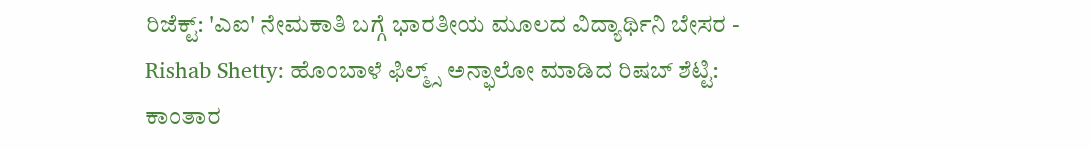ರಿಜೆಕ್ಟ್: 'ಎಐ' ನೇಮಕಾತಿ ಬಗ್ಗೆ ಭಾರತೀಯ ಮೂಲದ ವಿದ್ಯಾರ್ಥಿನಿ ಬೇಸರ -
Rishab Shetty: ಹೊಂಬಾಳೆ ಫಿಲ್ಮ್ಸ್ ಅನ್ಫಾಲೋ ಮಾಡಿದ ರಿಷಬ್ ಶೆಟ್ಟಿ: ಕಾಂತಾರ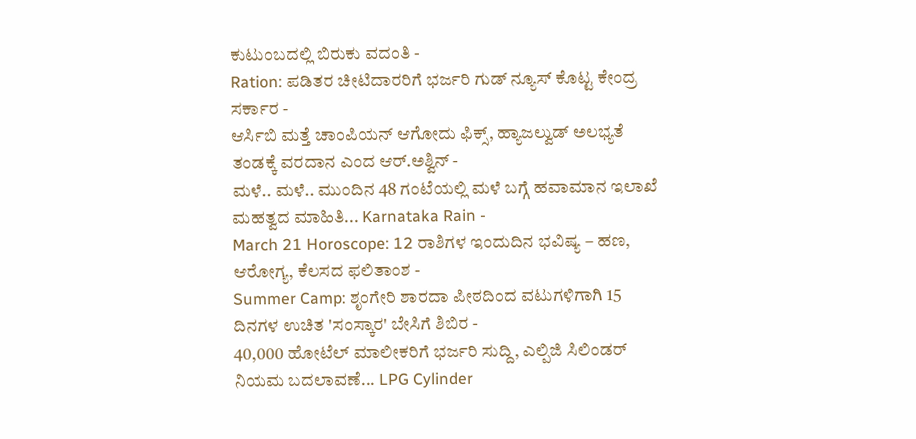ಕುಟುಂಬದಲ್ಲಿ ಬಿರುಕು ವದಂತಿ -
Ration: ಪಡಿತರ ಚೀಟಿದಾರರಿಗೆ ಭರ್ಜರಿ ಗುಡ್ ನ್ಯೂಸ್ ಕೊಟ್ಟ ಕೇಂದ್ರ ಸರ್ಕಾರ -
ಆರ್ಸಿಬಿ ಮತ್ತೆ ಚಾಂಪಿಯನ್ ಆಗೋದು ಫಿಕ್ಸ್, ಹ್ಯಾಜಲ್ವುಡ್ ಅಲಭ್ಯತೆ ತಂಡಕ್ಕೆ ವರದಾನ ಎಂದ ಆರ್.ಅಶ್ವಿನ್ -
ಮಳೆ.. ಮಳೆ.. ಮುಂದಿನ 48 ಗಂಟೆಯಲ್ಲಿ ಮಳೆ ಬಗ್ಗೆ ಹವಾಮಾನ ಇಲಾಖೆ ಮಹತ್ವದ ಮಾಹಿತಿ... Karnataka Rain -
March 21 Horoscope: 12 ರಾಶಿಗಳ ಇಂದುದಿನ ಭವಿಷ್ಯ – ಹಣ, ಆರೋಗ್ಯ, ಕೆಲಸದ ಫಲಿತಾಂಶ -
Summer Camp: ಶೃಂಗೇರಿ ಶಾರದಾ ಪೀಠದಿಂದ ವಟುಗಳಿಗಾಗಿ 15 ದಿನಗಳ ಉಚಿತ 'ಸಂಸ್ಕಾರ' ಬೇಸಿಗೆ ಶಿಬಿರ -
40,000 ಹೋಟೆಲ್ ಮಾಲೀಕರಿಗೆ ಭರ್ಜರಿ ಸುದ್ದಿ, ಎಲ್ಪಿಜಿ ಸಿಲಿಂಡರ್ ನಿಯಮ ಬದಲಾವಣೆ... LPG Cylinder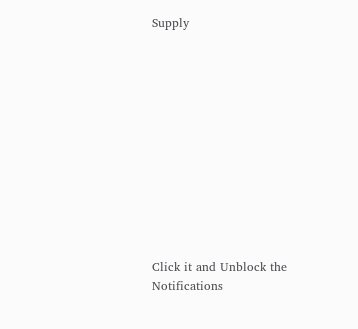Supply












Click it and Unblock the Notifications